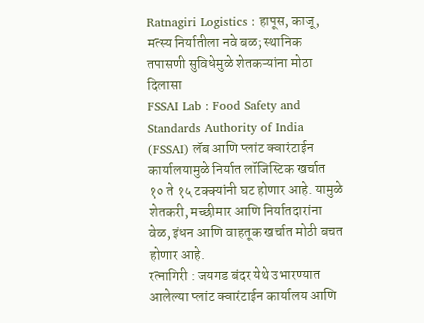Ratnagiri Logistics : हापूस, काजू, मत्स्य निर्यातीला नवे बळ; स्थानिक तपासणी सुविधेमुळे शेतकऱ्यांना मोठा दिलासा
FSSAI Lab : Food Safety and Standards Authority of India (FSSAI) लॅब आणि प्लांट क्वारंटाईन कार्यालयामुळे निर्यात लॉजिस्टिक खर्चात १० ते १५ टक्क्यांनी घट होणार आहे. यामुळे शेतकरी, मच्छीमार आणि निर्यातदारांना वेळ, इंधन आणि वाहतूक खर्चात मोठी बचत होणार आहे.
रत्नागिरी : जयगड बंदर येथे उभारण्यात आलेल्या प्लांट क्वारंटाईन कार्यालय आणि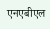एनएबीएल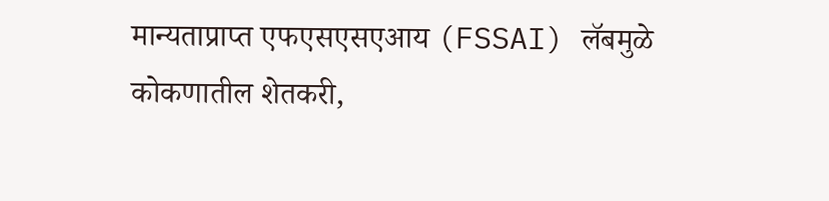मान्यताप्राप्त एफएसएसएआय (FSSAI) लॅबमुळे कोकणातील शेतकरी,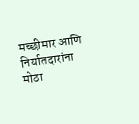मच्छीमार आणि निर्यातदारांना मोठा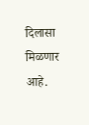दिलासा मिळणार आहे.